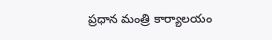ప్రధాన మంత్రి కార్యాలయం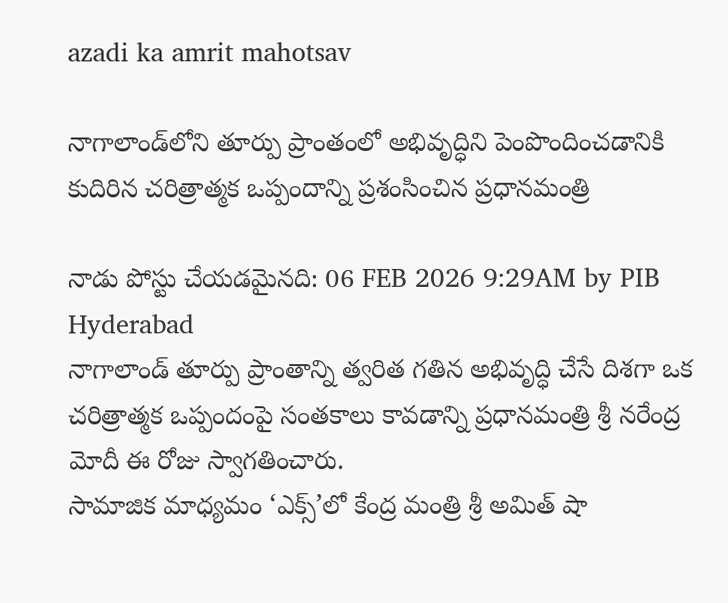azadi ka amrit mahotsav

నాగాలాండ్‌లోని తూర్పు ప్రాంతంలో అభివృద్ధిని పెంపొందించడానికి కుదిరిన చరిత్రాత్మక ఒప్పందాన్ని ప్రశంసించిన ప్రధానమంత్రి

నాడు పోస్టు చేయడమైనది: 06 FEB 2026 9:29AM by PIB Hyderabad
నాగాలాండ్ తూర్పు ప్రాంతాన్ని త్వరిత గతిన అభివృద్ధి చేసే దిశగా ఒక చరిత్రాత్మక ఒప్పందంపై సంతకాలు కావడాన్ని ప్రధానమంత్రి శ్రీ నరేంద్ర మోదీ ఈ రోజు స్వాగతించారు.
సామాజిక మాధ్యమం ‘ఎక్స్’లో కేంద్ర మంత్రి శ్రీ అమిత్ షా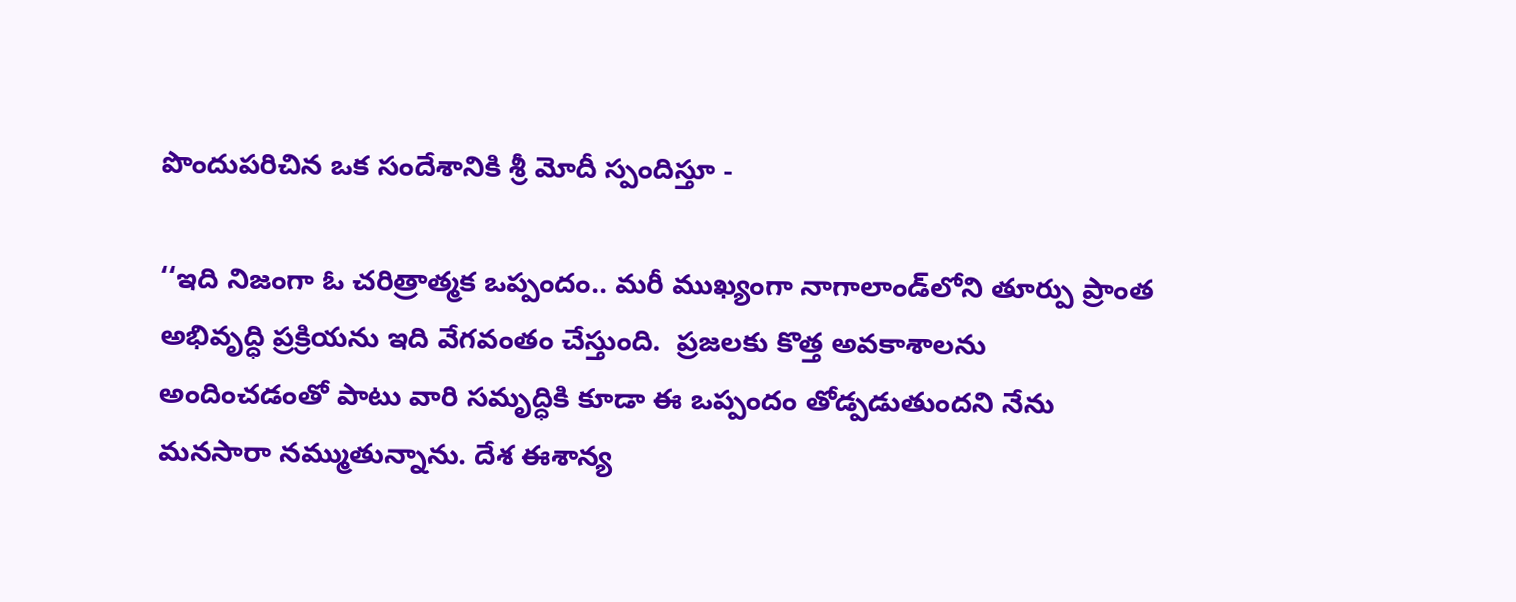పొందుపరిచిన ఒక సందేశానికి శ్రీ మోదీ స్పందిస్తూ -

‘‘ఇది నిజంగా ఓ చరిత్రాత్మక ఒప్పందం.. మరీ ముఖ్యంగా నాగాలాండ్‌లోని తూర్పు ప్రాంత అభివృద్ధి ప్రక్రియను ఇది వేగవంతం చేస్తుంది.  ప్రజలకు కొత్త అవకాశాలను అందించడంతో పాటు వారి సమృద్ధికి కూడా ఈ ఒప్పందం తోడ్పడుతుందని నేను మనసారా నమ్ముతున్నాను. దేశ ఈశాన్య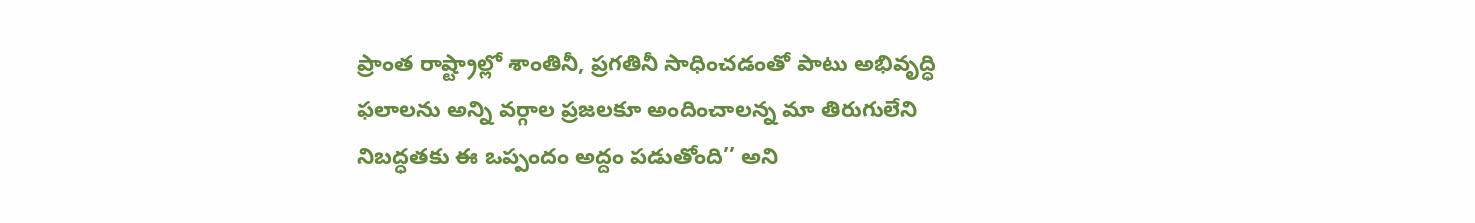ప్రాంత రాష్ట్రాల్లో శాంతినీ, ప్రగతినీ సాధించడంతో పాటు అభివృద్ధి ఫలాలను అన్ని వర్గాల ప్రజలకూ అందించాలన్న మా తిరుగులేని నిబద్ధతకు ఈ ఒప్పందం అద్దం పడుతోంది’’ అని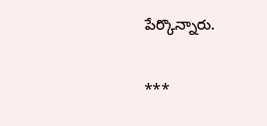పేర్కొన్నారు.

***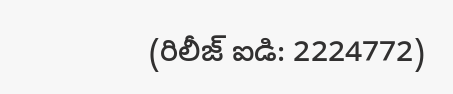(రిలీజ్ ఐడి: 2224772)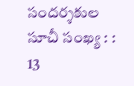సందర్శకుల సూచీ సంఖ్య : : 13